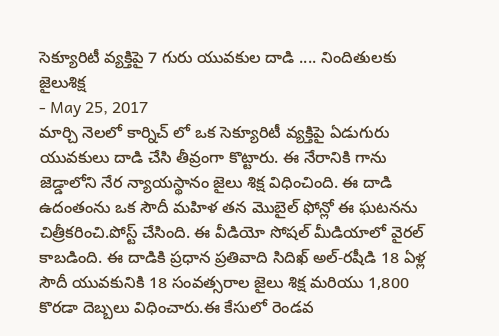సెక్యూరిటీ వ్యక్తిపై 7 గురు యువకుల దాడి .... నిందితులకు జైలుశిక్ష
- May 25, 2017
మార్చి నెలలో కార్నిచ్ లో ఒక సెక్యూరిటీ వ్యక్తిపై ఏడుగురు యువకులు దాడి చేసి తీవ్రంగా కొట్టారు. ఈ నేరానికి గాను జెడ్డాలోని నేర న్యాయస్థానం జైలు శిక్ష విధించింది. ఈ దాడి ఉదంతంను ఒక సౌదీ మహిళ తన మొబైల్ ఫోన్లో ఈ ఘటనను చిత్రీకరించి.పోస్ట్ చేసింది. ఈ వీడియో సోషల్ మీడియాలో వైరల్ కాబడింది. ఈ దాడికి ప్రధాన ప్రతివాది సిదిఖ్ అల్-రషీడి 18 ఏళ్ల సౌదీ యువకునికి 18 సంవత్సరాల జైలు శిక్ష మరియు 1,800 కొరడా దెబ్బలు విధించారు.ఈ కేసులో రెండవ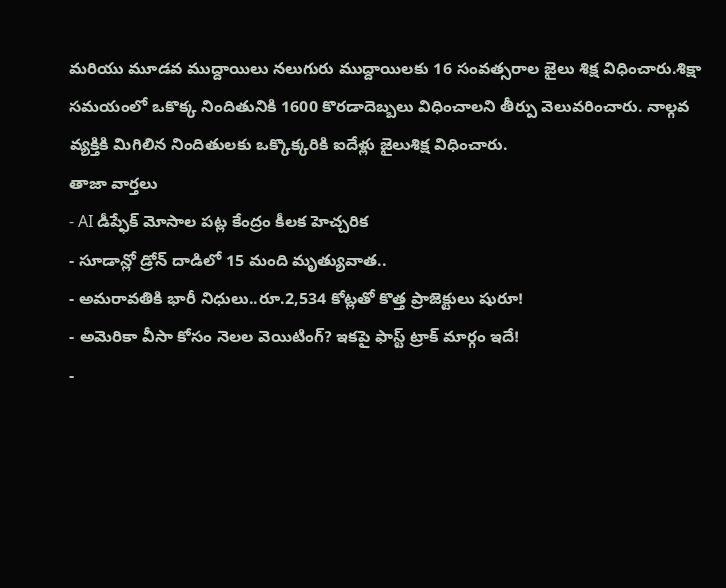మరియు మూడవ ముద్దాయిలు నలుగురు ముద్దాయిలకు 16 సంవత్సరాల జైలు శిక్ష విధించారు.శిక్షా సమయంలో ఒకొక్క నిందితునికి 1600 కొరడాదెబ్బలు విధించాలని తీర్పు వెలువరించారు. నాల్గవ వ్యక్తికి మిగిలిన నిందితులకు ఒక్కొక్కరికి ఐదేళ్లు జైలుశిక్ష విధించారు.
తాజా వార్తలు
- AI డీప్ఫేక్ మోసాల పట్ల కేంద్రం కీలక హెచ్చరిక
- సూడాన్లో డ్రోన్ దాడిలో 15 మంది మృత్యువాత..
- అమరావతికి భారీ నిధులు..రూ.2,534 కోట్లతో కొత్త ప్రాజెక్టులు షురూ!
- అమెరికా వీసా కోసం నెలల వెయిటింగ్? ఇకపై ఫాస్ట్ ట్రాక్ మార్గం ఇదే!
-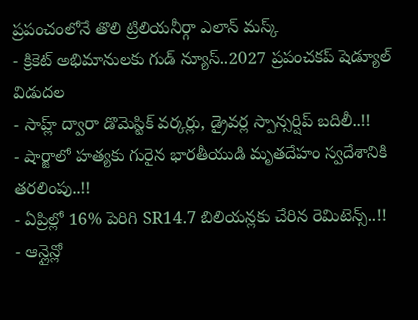ప్రపంచంలోనే తొలి ట్రిలియనీర్గా ఎలాన్ మస్క్
- క్రికెట్ అభిమానులకు గుడ్ న్యూస్..2027 ప్రపంచకప్ షెడ్యూల్ విడుదల
- సాహ్ల్ ద్వారా డొమెస్టిక్ వర్కర్లు, డ్రైవర్ల స్పాన్సర్షిప్ బదిలీ..!!
- షార్జాలో హత్యకు గురైన భారతీయుడి మృతదేహం స్వదేశానికి తరలింపు..!!
- ఏప్రిల్లో 16% పెరిగి SR14.7 బిలియన్లకు చేరిన రెమిటెన్స్..!!
- ఆన్లైన్లో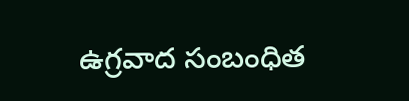ఉగ్రవాద సంబంధిత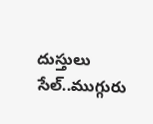దుస్తులు సేల్..ముగ్గురు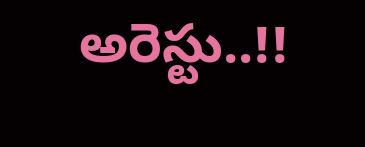అరెస్టు..!!